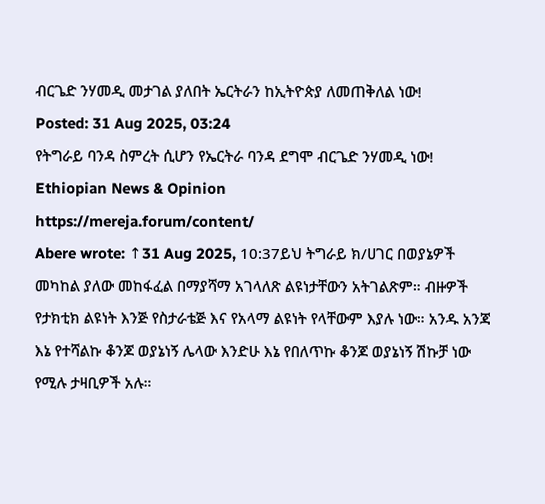ብርጌድ ንሃመዲ መታገል ያለበት ኤርትራን ከኢትዮጵያ ለመጠቅለል ነው!
Posted: 31 Aug 2025, 03:24
የትግራይ ባንዳ ስምረት ሲሆን የኤርትራ ባንዳ ደግሞ ብርጌድ ንሃመዲ ነው!
Ethiopian News & Opinion
https://mereja.forum/content/
Abere wrote: ↑31 Aug 2025, 10:37ይህ ትግራይ ክ/ሀገር በወያኔዎች መካከል ያለው መከፋፈል በማያሻማ አገላለጽ ልዩነታቸውን አትገልጽም። ብዙዎች የታክቲክ ልዩነት እንጅ የስታራቴጅ እና የአላማ ልዩነት የላቸውም እያሉ ነው። አንዱ አንጃ እኔ የተሻልኩ ቆንጆ ወያኔነኝ ሌላው እንድሁ እኔ የበለጥኩ ቆንጆ ወያኔነኝ ሽኩቻ ነው የሚሉ ታዛቢዎች አሉ።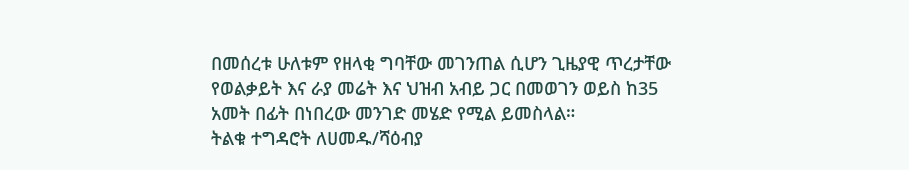በመሰረቱ ሁለቱም የዘላቂ ግባቸው መገንጠል ሲሆን ጊዜያዊ ጥረታቸው የወልቃይት እና ራያ መሬት እና ህዝብ አብይ ጋር በመወገን ወይስ ከ35 አመት በፊት በነበረው መንገድ መሄድ የሚል ይመስላል።
ትልቁ ተግዳሮት ለሀመዱ/ሻዕብያ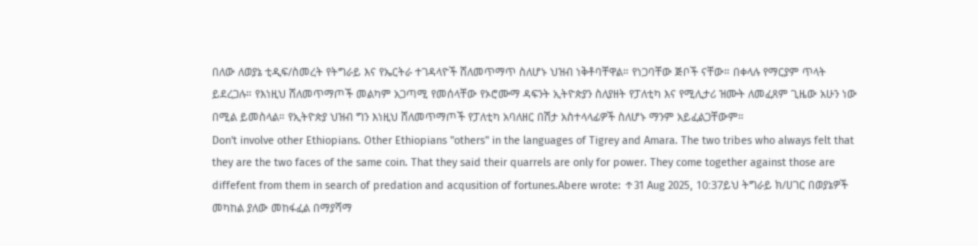በለው ለወያኔ ቲዲፍ/ስመረት የትግራይ እና የኤርትራ ተገዳላዮች ሸለመጥማጥ ስለሆኑ ህዝብ ነቅቶባቸዋል። የነጋባቸው ጅቦች ናቸው። በቀላሉ የማርያም ጥላት ይደረጋሉ። የእነዚህ ሸለመጥማጦች መልካም አጋጣሚ የመሰላቸው የኦሮሙማ ዳፍንት ኢትዮጵያን ስለያዘት የፓለቲካ እና የሚሊታሪ ዝሙት ለመፈጸም ጊዜው አሁን ነው በሚል ይመስላል። የኢትዮጵያ ህዝብ ግን እነዚህ ሸለመጥማጦች የፓለቲካ አባለዘር በሽታ አስተላላፊዎች ስለሆኑ ማንም አይፈልጋቸውም።
Don't involve other Ethiopians. Other Ethiopians "others" in the languages of Tigrey and Amara. The two tribes who always felt that they are the two faces of the same coin. That they said their quarrels are only for power. They come together against those are diffefent from them in search of predation and acqusition of fortunes.Abere wrote: ↑31 Aug 2025, 10:37ይህ ትግራይ ክ/ሀገር በወያኔዎች መካከል ያለው መከፋፈል በማያሻማ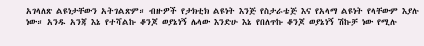አገላለጽ ልዩነታቸውን አትገልጽም። ብዙዎች የታክቲክ ልዩነት እንጅ የስታራቴጅ እና የአላማ ልዩነት የላቸውም እያሉ ነው። አንዱ አንጃ እኔ የተሻልኩ ቆንጆ ወያኔነኝ ሌላው እንድሁ እኔ የበለጥኩ ቆንጆ ወያኔነኝ ሽኩቻ ነው የሚሉ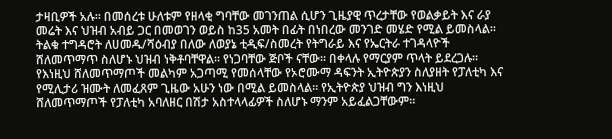ታዛቢዎች አሉ። በመሰረቱ ሁለቱም የዘላቂ ግባቸው መገንጠል ሲሆን ጊዜያዊ ጥረታቸው የወልቃይት እና ራያ መሬት እና ህዝብ አብይ ጋር በመወገን ወይስ ከ35 አመት በፊት በነበረው መንገድ መሄድ የሚል ይመስላል።
ትልቁ ተግዳሮት ለሀመዱ/ሻዕብያ በለው ለወያኔ ቲዲፍ/ስመረት የትግራይ እና የኤርትራ ተገዳላዮች ሸለመጥማጥ ስለሆኑ ህዝብ ነቅቶባቸዋል። የነጋባቸው ጅቦች ናቸው። በቀላሉ የማርያም ጥላት ይደረጋሉ። የእነዚህ ሸለመጥማጦች መልካም አጋጣሚ የመሰላቸው የኦሮሙማ ዳፍንት ኢትዮጵያን ስለያዘት የፓለቲካ እና የሚሊታሪ ዝሙት ለመፈጸም ጊዜው አሁን ነው በሚል ይመስላል። የኢትዮጵያ ህዝብ ግን እነዚህ ሸለመጥማጦች የፓለቲካ አባለዘር በሽታ አስተላላፊዎች ስለሆኑ ማንም አይፈልጋቸውም።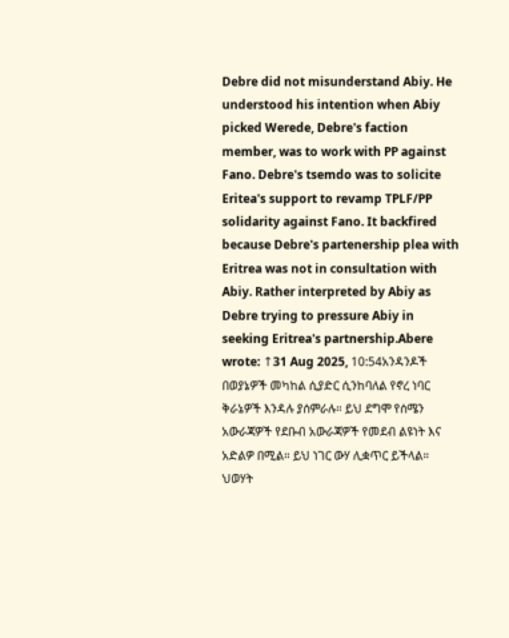Debre did not misunderstand Abiy. He understood his intention when Abiy picked Werede, Debre's faction member, was to work with PP against Fano. Debre's tsemdo was to solicite Eritea's support to revamp TPLF/PP solidarity against Fano. It backfired because Debre's partenership plea with Eritrea was not in consultation with Abiy. Rather interpreted by Abiy as Debre trying to pressure Abiy in seeking Eritrea's partnership.Abere wrote: ↑31 Aug 2025, 10:54አንዳንዶች በወያኔዎች መካከል ሲያድር ሲንከባለል የኖረ ነባር ቅራኔዎች እንዳሉ ያሰምራሉ። ይህ ደግሞ የሰሜን አውራጃዎች የደቡብ አውራጃዎች የመደብ ልዩነት እና አድልዎ በሚል። ይህ ነገር ውሃ ሊቋጥር ይችላል። ህወሃት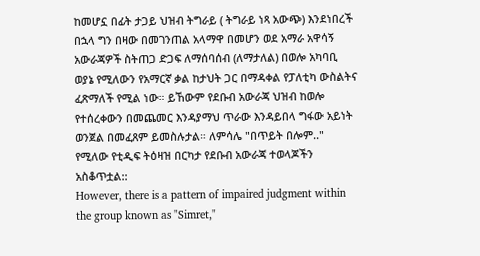ከመሆኗ በፊት ታጋይ ህዝብ ትግራይ ( ትግራይ ነጻ አውጭ) እንደነበረች በኋላ ግን በዛው በመገንጠል አላማዋ በመሆን ወደ አማራ አዋሳኝ አውራጃዎች ስትጠጋ ድጋፍ ለማሰባሰብ (ለማታለል) በወሎ አካባቢ ወያኔ የሚለውን የአማርኛ ቃል ከታህት ጋር በማዳቀል የፓለቲካ ውስልትና ፈጽማለች የሚል ነው። ይኸውም የደቡብ አውራጃ ህዝብ ከወሎ የተሰረቀውን በመጨመር እንዳያማህ ጥራው እንዳይበላ ግፋው አይነት ወንጀል በመፈጸም ይመስሉታል። ለምሳሌ "በጥይት በሎም.." የሚለው የቲዲፍ ትዕዛዝ በርካታ የደቡብ አውራጃ ተወላጆችን አስቆጥቷል::
However, there is a pattern of impaired judgment within the group known as "Simret,"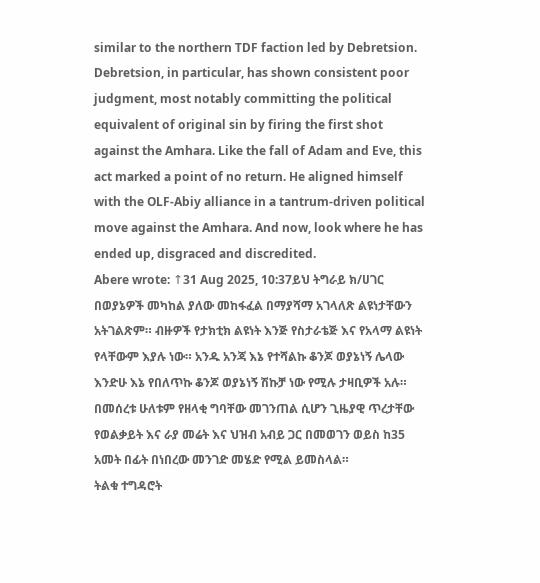similar to the northern TDF faction led by Debretsion. Debretsion, in particular, has shown consistent poor judgment, most notably committing the political equivalent of original sin by firing the first shot against the Amhara. Like the fall of Adam and Eve, this act marked a point of no return. He aligned himself with the OLF-Abiy alliance in a tantrum-driven political move against the Amhara. And now, look where he has ended up, disgraced and discredited.
Abere wrote: ↑31 Aug 2025, 10:37ይህ ትግራይ ክ/ሀገር በወያኔዎች መካከል ያለው መከፋፈል በማያሻማ አገላለጽ ልዩነታቸውን አትገልጽም። ብዙዎች የታክቲክ ልዩነት እንጅ የስታራቴጅ እና የአላማ ልዩነት የላቸውም እያሉ ነው። አንዱ አንጃ እኔ የተሻልኩ ቆንጆ ወያኔነኝ ሌላው እንድሁ እኔ የበለጥኩ ቆንጆ ወያኔነኝ ሽኩቻ ነው የሚሉ ታዛቢዎች አሉ። በመሰረቱ ሁለቱም የዘላቂ ግባቸው መገንጠል ሲሆን ጊዜያዊ ጥረታቸው የወልቃይት እና ራያ መሬት እና ህዝብ አብይ ጋር በመወገን ወይስ ከ35 አመት በፊት በነበረው መንገድ መሄድ የሚል ይመስላል።
ትልቁ ተግዳሮት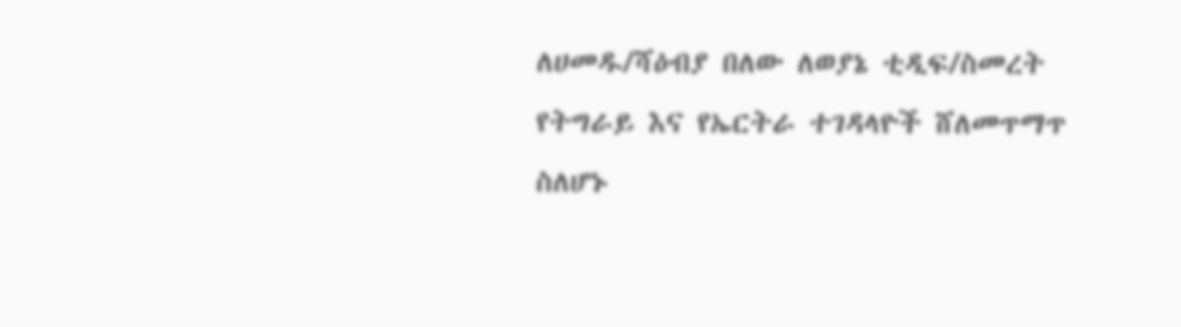ለሀመዱ/ሻዕብያ በለው ለወያኔ ቲዲፍ/ስመረት የትግራይ እና የኤርትራ ተገዳላዮች ሸለመጥማጥ ስለሆኑ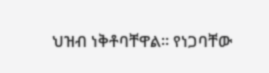ህዝብ ነቅቶባቸዋል። የነጋባቸው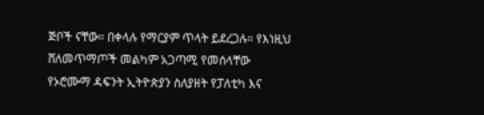ጅቦች ናቸው። በቀላሉ የማርያም ጥላት ይደረጋሉ። የእነዚህ ሸለመጥማጦች መልካም አጋጣሚ የመሰላቸው የኦሮሙማ ዳፍንት ኢትዮጵያን ስለያዘት የፓለቲካ እና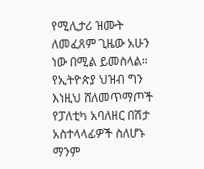የሚሊታሪ ዝሙት ለመፈጸም ጊዜው አሁን ነው በሚል ይመስላል። የኢትዮጵያ ህዝብ ግን እነዚህ ሸለመጥማጦች የፓለቲካ አባለዘር በሽታ አስተላላፊዎች ስለሆኑ ማንም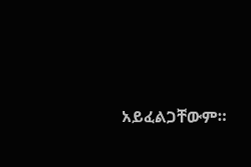አይፈልጋቸውም።